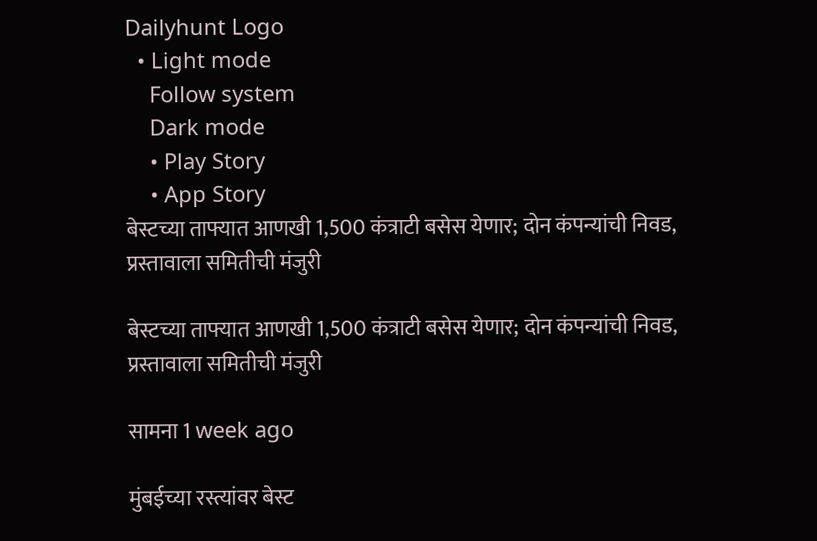Dailyhunt Logo
  • Light mode
    Follow system
    Dark mode
    • Play Story
    • App Story
बेस्टच्या ताफ्यात आणखी 1,500 कंत्राटी बसेस येणार; दोन कंपन्यांची निवड, प्रस्तावाला समितीची मंजुरी

बेस्टच्या ताफ्यात आणखी 1,500 कंत्राटी बसेस येणार; दोन कंपन्यांची निवड, प्रस्तावाला समितीची मंजुरी

सामना 1 week ago

मुंबईच्या रस्त्यांवर बेस्ट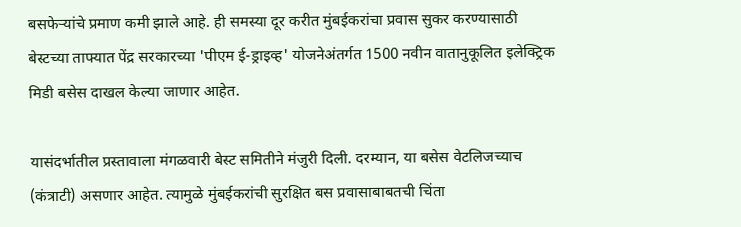बसफेऱ्यांचे प्रमाण कमी झाले आहे. ही समस्या दूर करीत मुंबईकरांचा प्रवास सुकर करण्यासाठी बेस्टच्या ताफ्यात पेंद्र सरकारच्या 'पीएम ई-ड्राइव्ह' योजनेअंतर्गत 1500 नवीन वातानुकूलित इलेक्ट्रिक मिडी बसेस दाखल केल्या जाणार आहेत.

यासंदर्भातील प्रस्तावाला मंगळवारी बेस्ट समितीने मंजुरी दिली. दरम्यान, या बसेस वेटलिजच्याच (कंत्राटी) असणार आहेत. त्यामुळे मुंबईकरांची सुरक्षित बस प्रवासाबाबतची चिंता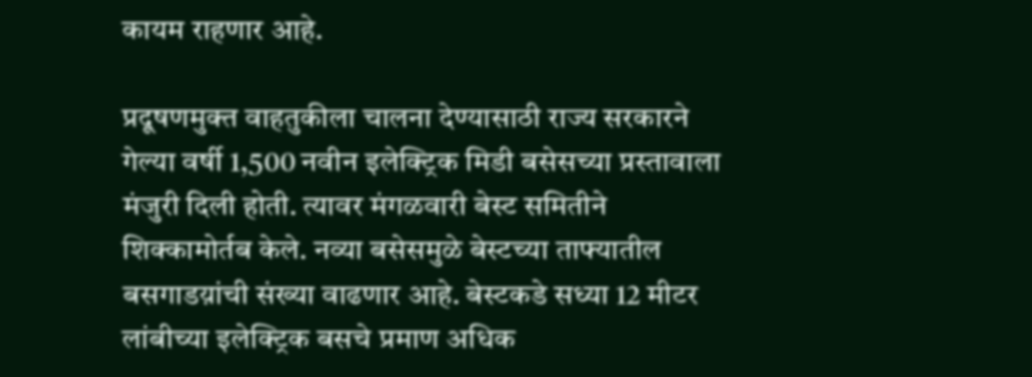कायम राहणार आहे.

प्रदूषणमुक्त वाहतुकीला चालना देण्यासाठी राज्य सरकारने गेल्या वर्षी 1,500 नवीन इलेक्ट्रिक मिडी बसेसच्या प्रस्तावाला मंजुरी दिली होती. त्यावर मंगळवारी बेस्ट समितीने शिक्कामोर्तब केले. नव्या बसेसमुळे बेस्टच्या ताफ्यातील बसगाडय़ांची संख्या वाढणार आहे. बेस्टकडे सध्या 12 मीटर लांबीच्या इलेक्ट्रिक बसचे प्रमाण अधिक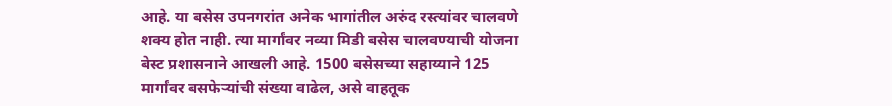आहे. या बसेस उपनगरांत अनेक भागांतील अरुंद रस्त्यांवर चालवणे शक्य होत नाही. त्या मार्गांवर नव्या मिडी बसेस चालवण्याची योजना बेस्ट प्रशासनाने आखली आहे. 1500 बसेसच्या सहाय्याने 125 मार्गांवर बसफेऱ्यांची संख्या वाढेल, असे वाहतूक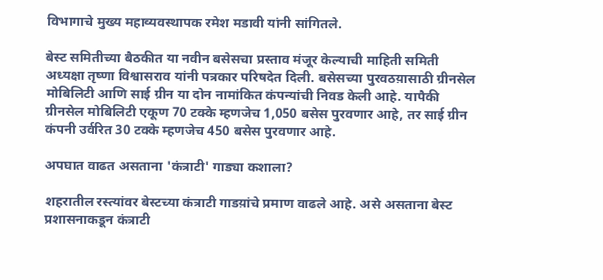विभागाचे मुख्य महाव्यवस्थापक रमेश मडावी यांनी सांगितले.

बेस्ट समितीच्या बैठकीत या नवीन बसेसचा प्रस्ताव मंजूर केल्याची माहिती समिती अध्यक्षा तृष्णा विश्वासराव यांनी पत्रकार परिषदेत दिली. बसेसच्या पुरवठय़ासाठी ग्रीनसेल मोबिलिटी आणि साई ग्रीन या दोन नामांकित कंपन्यांची निवड केली आहे. यापैकी ग्रीनसेल मोबिलिटी एकूण 70 टक्के म्हणजेच 1,050 बसेस पुरवणार आहे, तर साई ग्रीन कंपनी उर्वरित 30 टक्के म्हणजेच 450 बसेस पुरवणार आहे.

अपघात वाढत असताना 'कंत्राटी' गाड्या कशाला?

शहरातील रस्त्यांवर बेस्टच्या कंत्राटी गाडय़ांचे प्रमाण वाढले आहे. असे असताना बेस्ट प्रशासनाकडून कंत्राटी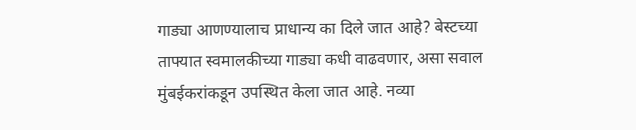गाड्या आणण्यालाच प्राधान्य का दिले जात आहे? बेस्टच्या ताफ्यात स्वमालकीच्या गाड्या कधी वाढवणार, असा सवाल मुंबईकरांकडून उपस्थित केला जात आहे. नव्या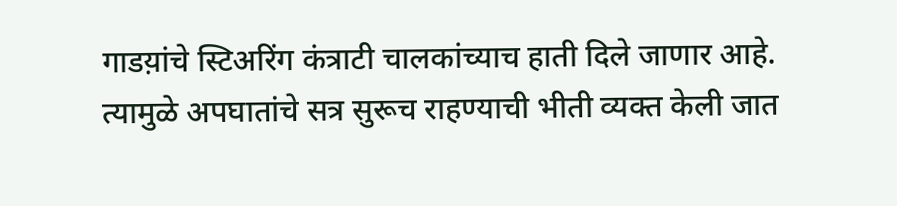गाडय़ांचे स्टिअरिंग कंत्राटी चालकांच्याच हाती दिले जाणार आहे. त्यामुळे अपघातांचे सत्र सुरूच राहण्याची भीती व्यक्त केली जात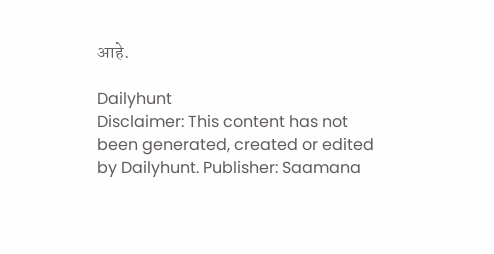आहे.

Dailyhunt
Disclaimer: This content has not been generated, created or edited by Dailyhunt. Publisher: Saamana